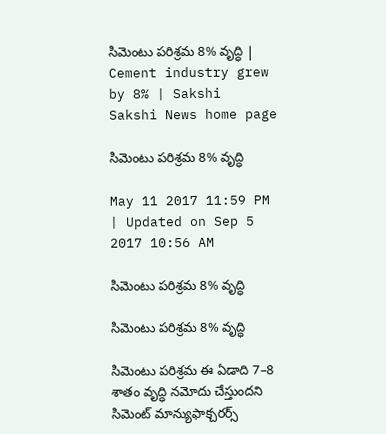సిమెంటు పరిశ్రమ 8% వృద్ధి | Cement industry grew by 8% | Sakshi
Sakshi News home page

సిమెంటు పరిశ్రమ 8% వృద్ధి

May 11 2017 11:59 PM | Updated on Sep 5 2017 10:56 AM

సిమెంటు పరిశ్రమ 8% వృద్ధి

సిమెంటు పరిశ్రమ 8% వృద్ధి

సిమెంటు పరిశ్రమ ఈ ఏడాది 7–8 శాతం వృద్ధి నమోదు చేస్తుందని సిమెంట్‌ మాన్యుఫాక్చరర్స్‌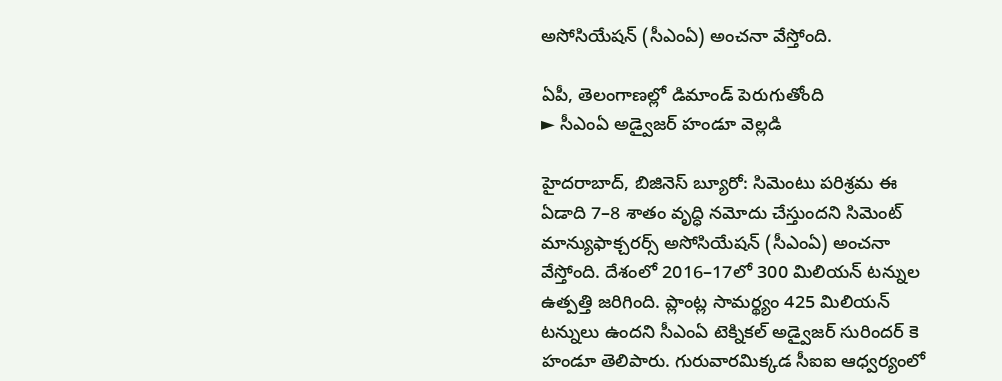అసోసియేషన్‌ (సీఎంఏ) అంచనా వేస్తోంది.

ఏపీ, తెలంగాణల్లో డిమాండ్‌ పెరుగుతోంది
► సీఎంఏ అడ్వైజర్‌ హండూ వెల్లడి

హైదరాబాద్, బిజినెస్‌ బ్యూరో: సిమెంటు పరిశ్రమ ఈ ఏడాది 7–8 శాతం వృద్ధి నమోదు చేస్తుందని సిమెంట్‌ మాన్యుఫాక్చరర్స్‌ అసోసియేషన్‌ (సీఎంఏ) అంచనా వేస్తోంది. దేశంలో 2016–17లో 300 మిలియన్‌ టన్నుల ఉత్పత్తి జరిగింది. ప్లాంట్ల సామర్థ్యం 425 మిలియన్‌ టన్నులు ఉందని సీఎంఏ టెక్నికల్‌ అడ్వైజర్‌ సురిందర్‌ కె హండూ తెలిపారు. గురువారమిక్కడ సీఐఐ ఆధ్వర్యంలో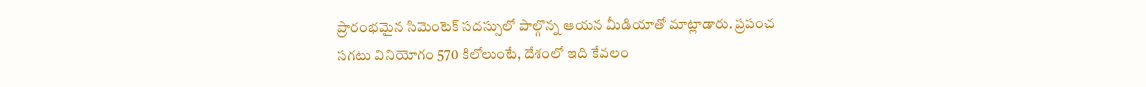ప్రారంభమైన సిమెంటెక్‌ సదస్సులో పాల్గొన్న ఆయన మీడియాతో మాట్లాడారు. ప్రపంచ సగటు వినియోగం 570 కిలోలుంటే, దేశంలో ఇది కేవలం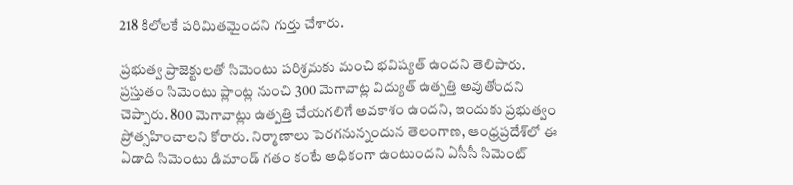218 కిలోలకే పరిమితమైందని గుర్తు చేశారు.

ప్రభుత్వ ప్రాజెక్టులతో సిమెంటు పరిశ్రమకు మంచి భవిష్యత్‌ ఉందని తెలిపారు. ప్రస్తుతం సిమెంటు ప్లాంట్ల నుంచి 300 మెగావాట్ల విద్యుత్‌ ఉత్పత్తి అవుతోందని చెప్పారు. 800 మెగావాట్లు ఉత్పత్తి చేయగలిగే అవకాశం ఉందని, ఇందుకు ప్రభుత్వం ప్రోత్సహించాలని కోరారు. నిర్మాణాలు పెరగనున్నందున తెలంగాణ, ఆంధ్రప్రదేశ్‌లో ఈ ఏడాది సిమెంటు డిమాండ్‌ గతం కంటే అధికంగా ఉంటుందని ఏసీసీ సిమెంట్‌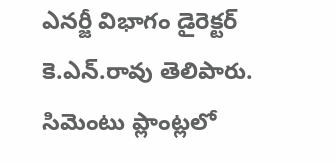ఎనర్జీ విభాగం డైరెక్టర్‌ కె.ఎన్‌.రావు తెలిపారు. సిమెంటు ప్లాంట్లలో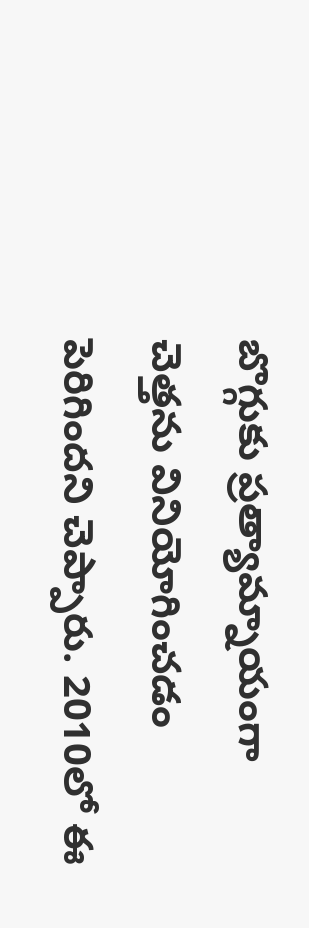బొగ్గుకు ప్రత్యామ్నాయంగా చెత్తను వినియోగించడం పెరిగిందని చెప్పారు. 2010లో ఈ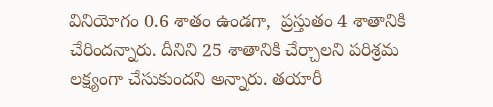వినియోగం 0.6 శాతం ఉండగా,  ప్రస్తుతం 4 శాతానికి చేరిందన్నారు. దీనిని 25 శాతానికి చేర్చాలని పరిశ్రమ లక్ష్యంగా చేసుకుందని అన్నారు. తయారీ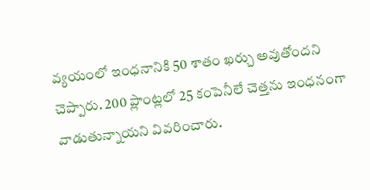వ్యయంలో ఇంధనానికి 50 శాతం ఖర్చు అవుతోందని చెప్పారు. 200 ప్లాంట్లలో 25 కంపెనీలే చెత్తను ఇంధనంగా వాడుతున్నాయని వివరించారు.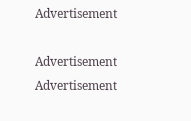Advertisement

Advertisement
Advertisement